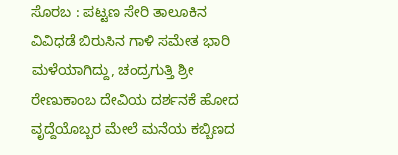ಸೊರಬ : ಪಟ್ಟಣ ಸೇರಿ ತಾಲೂಕಿನ ವಿವಿಧಡೆ ಬಿರುಸಿನ ಗಾಳಿ ಸಮೇತ ಭಾರಿ ಮಳೆಯಾಗಿದ್ದು, ಚಂದ್ರಗುತ್ತಿ ಶ್ರೀ ರೇಣುಕಾಂಬ ದೇವಿಯ ದರ್ಶನಕೆ ಹೋದ ವೃದ್ದೆಯೊಬ್ಬರ ಮೇಲೆ ಮನೆಯ ಕಬ್ಬಿಣದ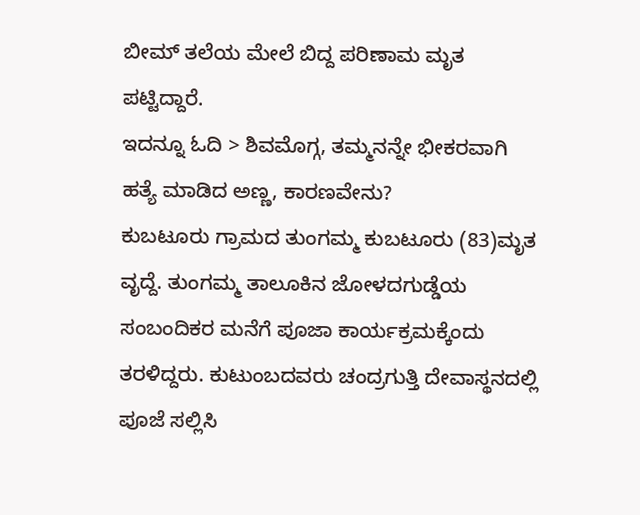ಬೀಮ್ ತಲೆಯ ಮೇಲೆ ಬಿದ್ದ ಪರಿಣಾಮ ಮೃತ ಪಟ್ಟಿದ್ದಾರೆ.
ಇದನ್ನೂ ಓದಿ > ಶಿವಮೊಗ್ಗ, ತಮ್ಮನನ್ನೇ ಭೀಕರವಾಗಿ ಹತ್ಯೆ ಮಾಡಿದ ಅಣ್ಣ, ಕಾರಣವೇನು?
ಕುಬಟೂರು ಗ್ರಾಮದ ತುಂಗಮ್ಮ ಕುಬಟೂರು (83)ಮೃತ ವೃದ್ದೆ. ತುಂಗಮ್ಮ ತಾಲೂಕಿನ ಜೋಳದಗುಡ್ಡೆಯ ಸಂಬಂದಿಕರ ಮನೆಗೆ ಪೂಜಾ ಕಾರ್ಯಕ್ರಮಕ್ಕೆಂದು ತರಳಿದ್ದರು. ಕುಟುಂಬದವರು ಚಂದ್ರಗುತ್ತಿ ದೇವಾಸ್ಥನದಲ್ಲಿ ಪೂಜೆ ಸಲ್ಲಿಸಿ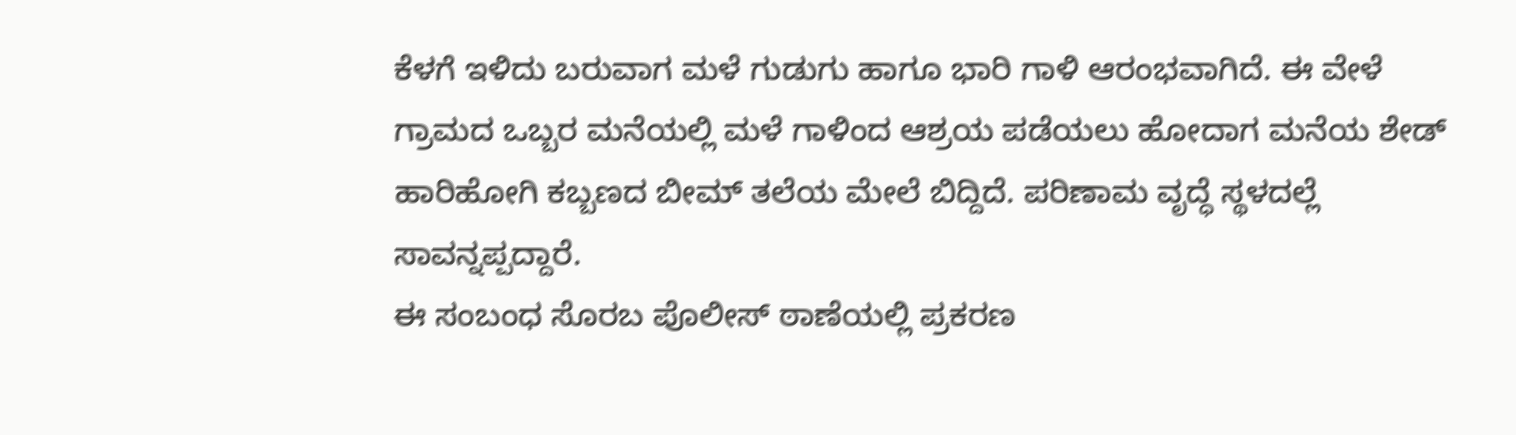ಕೆಳಗೆ ಇಳಿದು ಬರುವಾಗ ಮಳೆ ಗುಡುಗು ಹಾಗೂ ಭಾರಿ ಗಾಳಿ ಆರಂಭವಾಗಿದೆ. ಈ ವೇಳೆ ಗ್ರಾಮದ ಒಬ್ಬರ ಮನೆಯಲ್ಲಿ ಮಳೆ ಗಾಳಿಂದ ಆಶ್ರಯ ಪಡೆಯಲು ಹೋದಾಗ ಮನೆಯ ಶೇಡ್ ಹಾರಿಹೋಗಿ ಕಬ್ಬಣದ ಬೀಮ್ ತಲೆಯ ಮೇಲೆ ಬಿದ್ದಿದೆ. ಪರಿಣಾಮ ವೃದ್ಧೆ ಸ್ಥಳದಲ್ಲೆ ಸಾವನ್ನಪ್ಪದ್ದಾರೆ.
ಈ ಸಂಬಂಧ ಸೊರಬ ಪೊಲೀಸ್ ಠಾಣೆಯಲ್ಲಿ ಪ್ರಕರಣ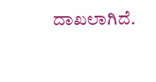ದಾಖಲಾಗಿದೆ.